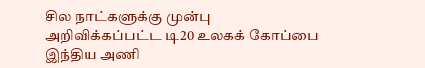சில நாட்களுக்கு முன்பு அறிவிக்கப்பட்ட டி20 உலகக் கோப்பை இந்திய அணி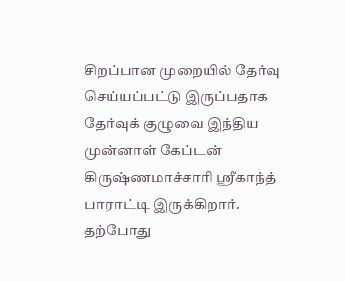சிறப்பான முறையில் தேர்வு செய்யப்பட்டு இருப்பதாக தேர்வுக் குழுவை இந்திய முன்னாள் கேப்டன் கிருஷ்ணமாச்சாரி ஸ்ரீகாந்த் பாராட்டி இருக்கிறார்.
தற்போது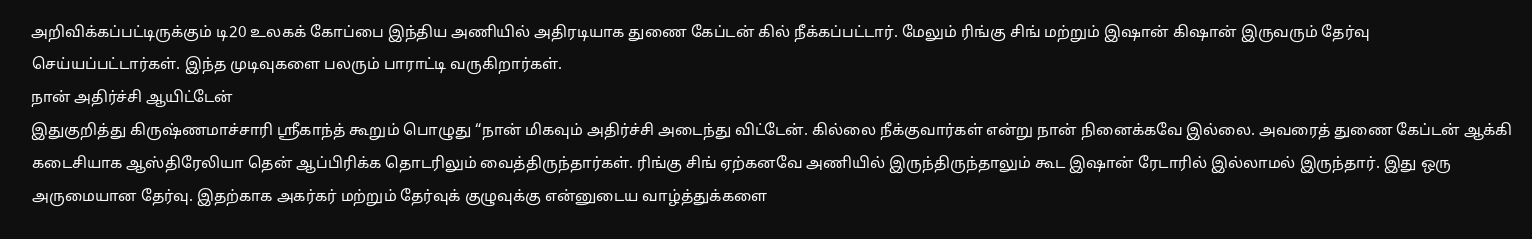அறிவிக்கப்பட்டிருக்கும் டி20 உலகக் கோப்பை இந்திய அணியில் அதிரடியாக துணை கேப்டன் கில் நீக்கப்பட்டார். மேலும் ரிங்கு சிங் மற்றும் இஷான் கிஷான் இருவரும் தேர்வு செய்யப்பட்டார்கள். இந்த முடிவுகளை பலரும் பாராட்டி வருகிறார்கள்.
நான் அதிர்ச்சி ஆயிட்டேன்
இதுகுறித்து கிருஷ்ணமாச்சாரி ஸ்ரீகாந்த் கூறும் பொழுது “நான் மிகவும் அதிர்ச்சி அடைந்து விட்டேன். கில்லை நீக்குவார்கள் என்று நான் நினைக்கவே இல்லை. அவரைத் துணை கேப்டன் ஆக்கி கடைசியாக ஆஸ்திரேலியா தென் ஆப்பிரிக்க தொடரிலும் வைத்திருந்தார்கள். ரிங்கு சிங் ஏற்கனவே அணியில் இருந்திருந்தாலும் கூட இஷான் ரேடாரில் இல்லாமல் இருந்தார். இது ஒரு அருமையான தேர்வு. இதற்காக அகர்கர் மற்றும் தேர்வுக் குழுவுக்கு என்னுடைய வாழ்த்துக்களை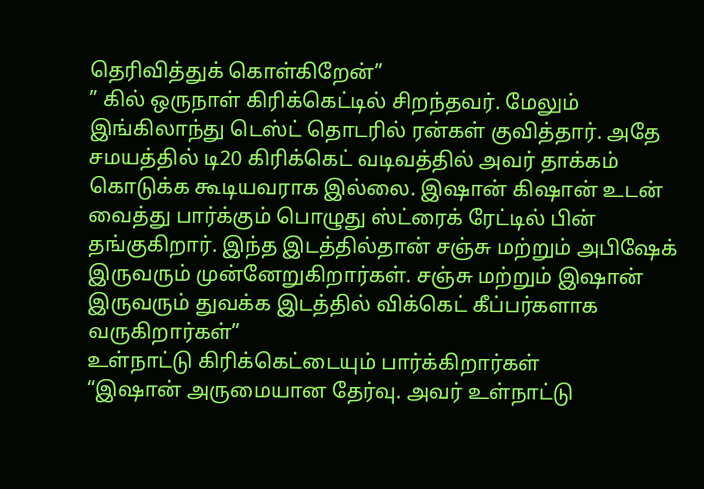தெரிவித்துக் கொள்கிறேன்”
” கில் ஒருநாள் கிரிக்கெட்டில் சிறந்தவர். மேலும் இங்கிலாந்து டெஸ்ட் தொடரில் ரன்கள் குவித்தார். அதே சமயத்தில் டி20 கிரிக்கெட் வடிவத்தில் அவர் தாக்கம் கொடுக்க கூடியவராக இல்லை. இஷான் கிஷான் உடன் வைத்து பார்க்கும் பொழுது ஸ்ட்ரைக் ரேட்டில் பின் தங்குகிறார். இந்த இடத்தில்தான் சஞ்சு மற்றும் அபிஷேக் இருவரும் முன்னேறுகிறார்கள். சஞ்சு மற்றும் இஷான் இருவரும் துவக்க இடத்தில் விக்கெட் கீப்பர்களாக வருகிறார்கள்”
உள்நாட்டு கிரிக்கெட்டையும் பார்க்கிறார்கள்
“இஷான் அருமையான தேர்வு. அவர் உள்நாட்டு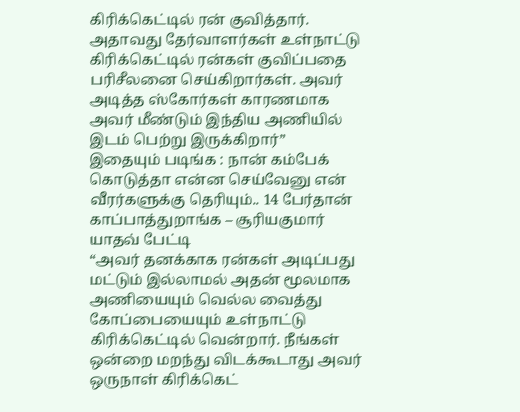கிரிக்கெட்டில் ரன் குவித்தார். அதாவது தேர்வாளர்கள் உள்நாட்டு கிரிக்கெட்டில் ரன்கள் குவிப்பதை பரிசீலனை செய்கிறார்கள். அவர் அடித்த ஸ்கோர்கள் காரணமாக அவர் மீண்டும் இந்திய அணியில் இடம் பெற்று இருக்கிறார்”
இதையும் படிங்க : நான் கம்பேக் கொடுத்தா என்ன செய்வேனு என் வீரர்களுக்கு தெரியும்.. 14 பேர்தான் காப்பாத்துறாங்க – சூரியகுமார் யாதவ் பேட்டி
“அவர் தனக்காக ரன்கள் அடிப்பது மட்டும் இல்லாமல் அதன் மூலமாக அணியையும் வெல்ல வைத்து கோப்பையையும் உள்நாட்டு கிரிக்கெட்டில் வென்றார். நீங்கள் ஒன்றை மறந்து விடக்கூடாது அவர் ஒருநாள் கிரிக்கெட்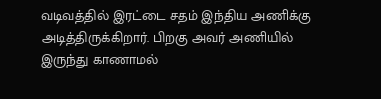வடிவத்தில் இரட்டை சதம் இந்திய அணிக்கு அடித்திருக்கிறார். பிறகு அவர் அணியில் இருந்து காணாமல்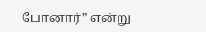போனார்” என்று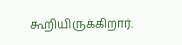கூறியிருக்கிறார்.